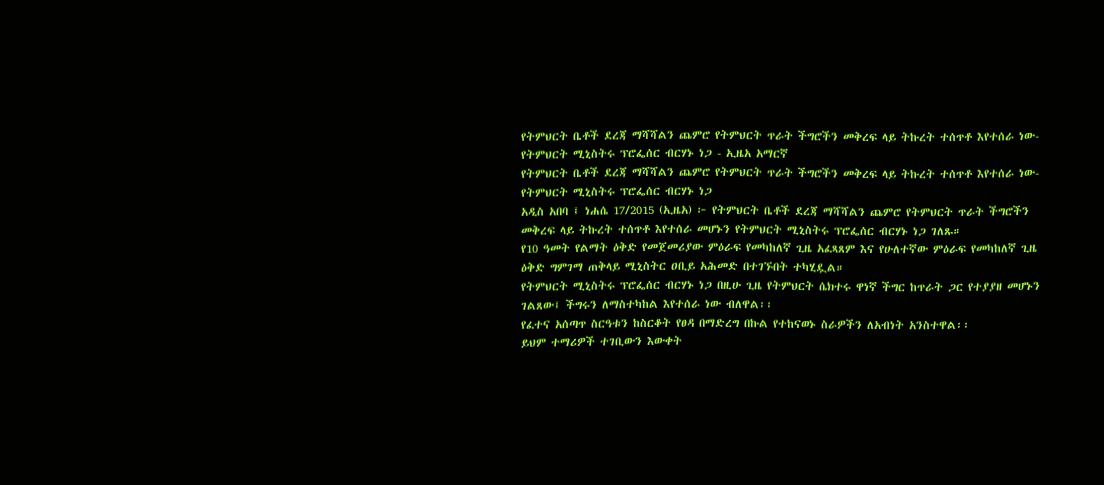የትምህርት ቤቶች ደረጃ ማሻሻልን ጨምሮ የትምህርት ጥራት ችግሮችን መቅረፍ ላይ ትኩረት ተሰጥቶ እየተሰራ ነው-የትምህርት ሚኒስትሩ ፕሮፌሰር ብርሃኑ ነጋ - ኢዜአ አማርኛ
የትምህርት ቤቶች ደረጃ ማሻሻልን ጨምሮ የትምህርት ጥራት ችግሮችን መቅረፍ ላይ ትኩረት ተሰጥቶ እየተሰራ ነው-የትምህርት ሚኒስትሩ ፕሮፌሰር ብርሃኑ ነጋ
አዲስ አበባ ፤ ነሐሴ 17/2015 (ኢዜአ) ፦ የትምህርት ቤቶች ደረጃ ማሻሻልን ጨምሮ የትምህርት ጥራት ችግሮችን መቅረፍ ላይ ትኩረት ተሰጥቶ እየተሰራ መሆኑን የትምህርት ሚኒስትሩ ፕሮፌሰር ብርሃኑ ነጋ ገለጹ።
የ10 ዓመት የልማት ዕቅድ የመጀመሪያው ምዕራፍ የመካከለኛ ጊዜ አፈጻጸም እና የሁለተኛው ምዕራፍ የመካከለኛ ጊዜ ዕቅድ ግምገማ ጠቅላይ ሚኒስትር ዐቢይ አሕመድ በተገኙበት ተካሂዷል።
የትምህርት ሚኒስትሩ ፕሮፌሰር ብርሃኑ ነጋ በዚሁ ጊዜ የትምህርት ሴክተሩ ዋነኛ ችግር ከጥራት ጋር የተያያዘ መሆኑን ገልጸው፤ ችግሩን ለማስተካከል እየተሰራ ነው ብለዋል፡፡
የፈተና አሰጣጥ ስርዓቱን ከስርቆት የፀዳ በማድረግ በኩል የተከናወኑ ስራዎችን ለአብነት አንስተዋል፡፡
ይህም ተማሪዎች ተገቢውን እውቀት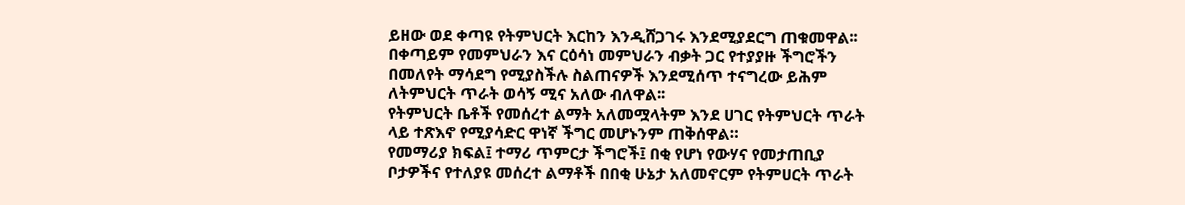ይዘው ወደ ቀጣዩ የትምህርት እርከን እንዲሸጋገሩ እንደሚያደርግ ጠቁመዋል፡፡
በቀጣይም የመምህራን እና ርዕሳነ መምህራን ብቃት ጋር የተያያዙ ችግሮችን በመለየት ማሳደግ የሚያስችሉ ስልጠናዎች እንደሚሰጥ ተናግረው ይሕም ለትምህርት ጥራት ወሳኝ ሚና አለው ብለዋል፡፡
የትምህርት ቤቶች የመሰረተ ልማት አለመሟላትም እንደ ሀገር የትምህርት ጥራት ላይ ተጽእኖ የሚያሳድር ዋነኛ ችግር መሆኑንም ጠቅሰዋል።
የመማሪያ ክፍል፤ ተማሪ ጥምርታ ችግሮች፤ በቂ የሆነ የውሃና የመታጠቢያ ቦታዎችና የተለያዩ መሰረተ ልማቶች በበቂ ሁኔታ አለመኖርም የትምሀርት ጥራት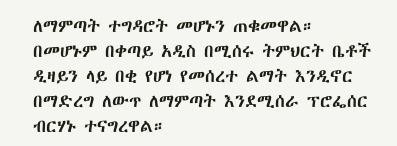ለማምጣት ተግዳሮት መሆኑን ጠቁመዋል።
በመሆኑም በቀጣይ አዲስ በሚሰሩ ትምህርት ቤቶች ዲዛይን ላይ በቂ የሆነ የመሰረተ ልማት እንዲኖር በማድረግ ለውጥ ለማምጣት እንደሚሰራ ፕሮፌሰር ብርሃኑ ተናግረዋል።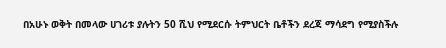በአሁኑ ወቅት በመላው ሀገሪቱ ያሉትን 50 ሺህ የሚደርሱ ትምህርት ቤቶችን ደረጃ ማሳደግ የሚያስችሉ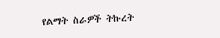የልማት ስራዎች ትኩረት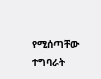የሚሰጣቸው ተግባራት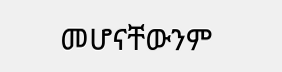መሆናቸውንም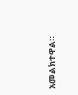አመልክተዋል።